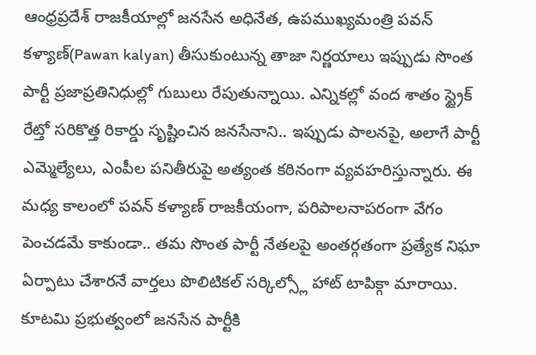ఆంధ్రప్రదేశ్ రాజకీయాల్లో జనసేన అధినేత, ఉపముఖ్యమంత్రి పవన్ కళ్యాణ్(Pawan kalyan) తీసుకుంటున్న తాజా నిర్ణయాలు ఇప్పుడు సొంత పార్టీ ప్రజాప్రతినిధుల్లో గుబులు రేపుతున్నాయి. ఎన్నికల్లో వంద శాతం స్ట్రైక్ రేట్తో సరికొత్త రికార్డు సృష్టించిన జనసేనాని.. ఇప్పుడు పాలనపై, అలాగే పార్టీ ఎమ్మెల్యేలు, ఎంపీల పనితీరుపై అత్యంత కఠినంగా వ్యవహరిస్తున్నారు. ఈ మధ్య కాలంలో పవన్ కళ్యాణ్ రాజకీయంగా, పరిపాలనాపరంగా వేగం పెంచడమే కాకుండా.. తమ సొంత పార్టీ నేతలపై అంతర్గతంగా ప్రత్యేక నిఘా ఏర్పాటు చేశారనే వార్తలు పొలిటికల్ సర్కిల్స్లో హాట్ టాపిక్గా మారాయి.
కూటమి ప్రభుత్వంలో జనసేన పార్టీకి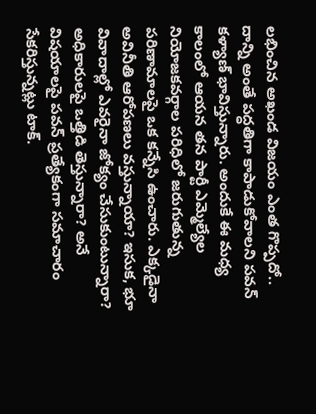లభించిన అఖండ విజయం ఎంత గొప్పదో.. దాన్ని అంతే పద్ధతిగా కాపాడుకోవాలని పవన్ కళ్యాణ్ భావిస్తున్నారు. అందుకే ఈ మధ్య కాలంలో ఆయన తన పార్టీ ఎమ్మెల్యేల నియోజకవర్గాల పరిధిలో జరుగుతున్న పరిణామాలపై ఒక కన్నేసి ఉంచారు. ఎక్కడైనా అవినీతి ఆరోపణలు వస్తున్నాయా? ఇసుక, భూ వివాదాల్లో ఎవరైనా జోక్యం చేసుకుంటున్నారా? అధికారులపై ఒత్తిడి తెస్తున్నారా? అనే విషయాలపై పవన్ ప్రత్యేకంగా సమాచారం సేకరిస్తున్నట్లు టాక్.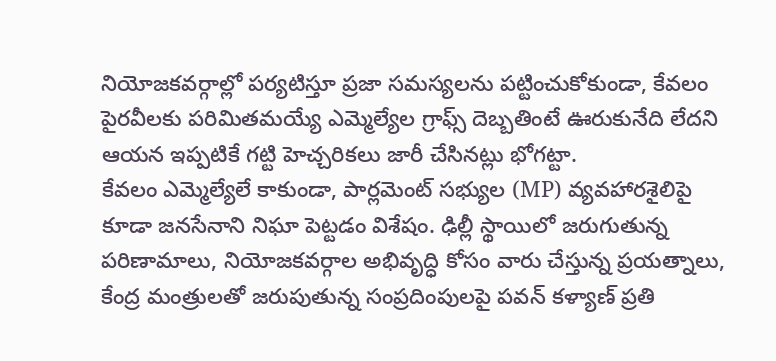నియోజకవర్గాల్లో పర్యటిస్తూ ప్రజా సమస్యలను పట్టించుకోకుండా, కేవలం పైరవీలకు పరిమితమయ్యే ఎమ్మెల్యేల గ్రాఫ్స్ దెబ్బతింటే ఊరుకునేది లేదని ఆయన ఇప్పటికే గట్టి హెచ్చరికలు జారీ చేసినట్లు భోగట్టా.
కేవలం ఎమ్మెల్యేలే కాకుండా, పార్లమెంట్ సభ్యుల (MP) వ్యవహారశైలిపై కూడా జనసేనాని నిఘా పెట్టడం విశేషం. ఢిల్లీ స్థాయిలో జరుగుతున్న పరిణామాలు, నియోజకవర్గాల అభివృద్ధి కోసం వారు చేస్తున్న ప్రయత్నాలు, కేంద్ర మంత్రులతో జరుపుతున్న సంప్రదింపులపై పవన్ కళ్యాణ్ ప్రతి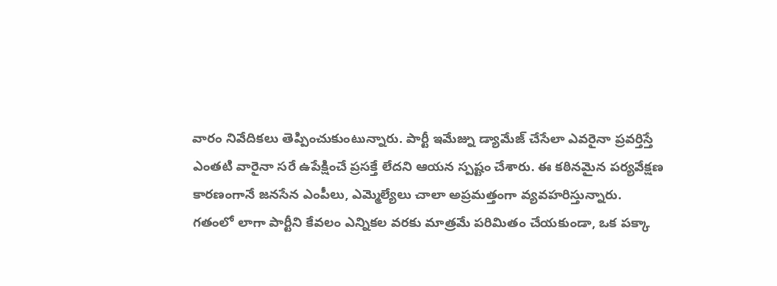వారం నివేదికలు తెప్పించుకుంటున్నారు. పార్టీ ఇమేజ్ను డ్యామేజ్ చేసేలా ఎవరైనా ప్రవర్తిస్తే ఎంతటి వారైనా సరే ఉపేక్షించే ప్రసక్తే లేదని ఆయన స్పష్టం చేశారు. ఈ కఠినమైన పర్యవేక్షణ కారణంగానే జనసేన ఎంపీలు, ఎమ్మెల్యేలు చాలా అప్రమత్తంగా వ్యవహరిస్తున్నారు.
గతంలో లాగా పార్టీని కేవలం ఎన్నికల వరకు మాత్రమే పరిమితం చేయకుండా, ఒక పక్కా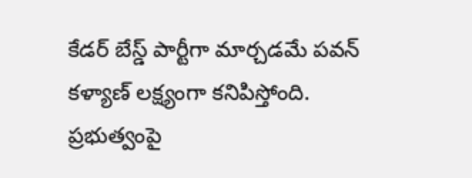కేడర్ బేస్డ్ పార్టీగా మార్చడమే పవన్ కళ్యాణ్ లక్ష్యంగా కనిపిస్తోంది. ప్రభుత్వంపై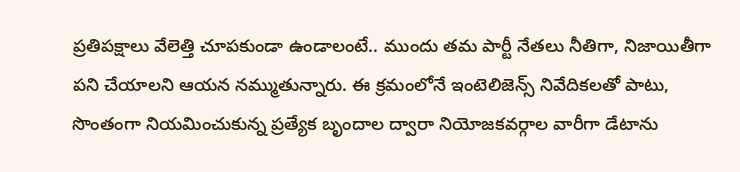ప్రతిపక్షాలు వేలెత్తి చూపకుండా ఉండాలంటే.. ముందు తమ పార్టీ నేతలు నీతిగా, నిజాయితీగా పని చేయాలని ఆయన నమ్ముతున్నారు. ఈ క్రమంలోనే ఇంటెలిజెన్స్ నివేదికలతో పాటు, సొంతంగా నియమించుకున్న ప్రత్యేక బృందాల ద్వారా నియోజకవర్గాల వారీగా డేటాను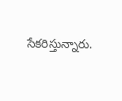సేకరిస్తున్నారు.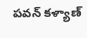పవన్ కళ్యాణ్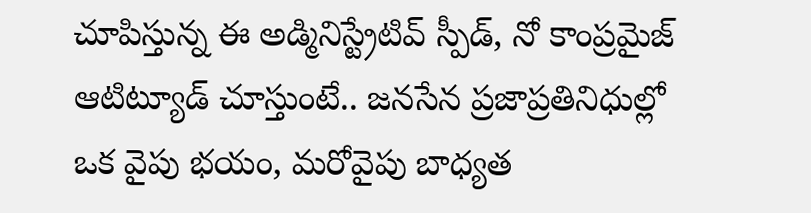చూపిస్తున్న ఈ అడ్మినిస్ట్రేటివ్ స్పీడ్, నో కాంప్రమైజ్ ఆటిట్యూడ్ చూస్తుంటే.. జనసేన ప్రజాప్రతినిధుల్లో ఒక వైపు భయం, మరోవైపు బాధ్యత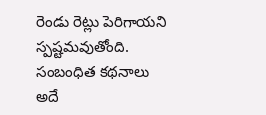రెండు రెట్లు పెరిగాయని స్పష్టమవుతోంది.
సంబంధిత కథనాలు
అదే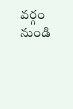వర్గం నుండి